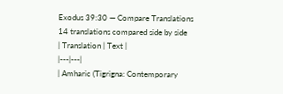Exodus 39:30 — Compare Translations
14 translations compared side by side
| Translation | Text |
|---|---|
| Amharic (Tigrigna: Contemporary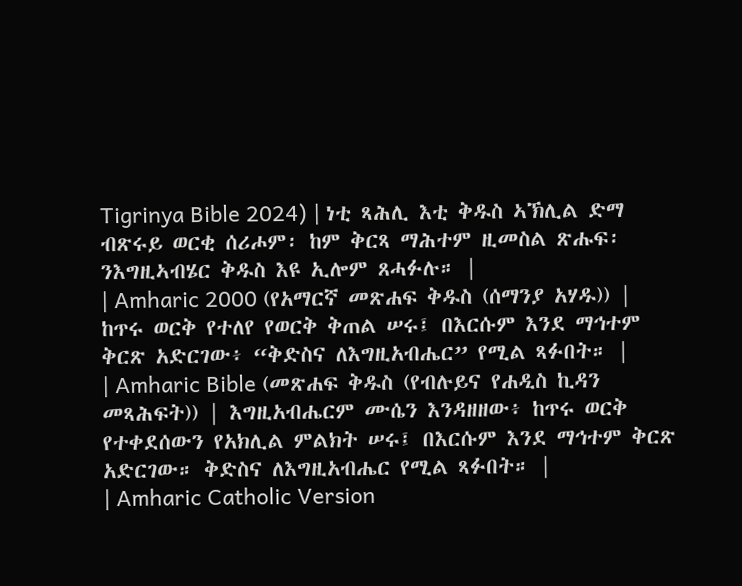Tigrinya Bible 2024) | ነቲ ጻሕሊ እቲ ቅዱስ ኣኽሊል ድማ ብጽሩይ ወርቂ ሰሪሖም፡ ከም ቅርጻ ማሕተም ዚመስል ጽሑፍ፡ ንእግዚኣብሄር ቅዱስ እዩ ኢሎም ጸሓፉሉ። |
| Amharic 2000 (የአማርኛ መጽሐፍ ቅዱስ (ሰማንያ አሃዱ)) | ከጥሩ ወርቅ የተለየ የወርቅ ቅጠል ሠሩ፤ በእርሱም እንደ ማኅተም ቅርጽ አድርገው፥ “ቅድስና ለእግዚአብሔር” የሚል ጻፉበት። |
| Amharic Bible (መጽሐፍ ቅዱስ (የብሉይና የሐዲስ ኪዳን መጻሕፍት)) | እግዚአብሔርም ሙሴን እንዳዘዘው፥ ከጥሩ ወርቅ የተቀደሰውን የአክሊል ምልክት ሠሩ፤ በእርሱም እንደ ማኅተም ቅርጽ አድርገው። ቅድስና ለእግዚአብሔር የሚል ጻፉበት። |
| Amharic Catholic Version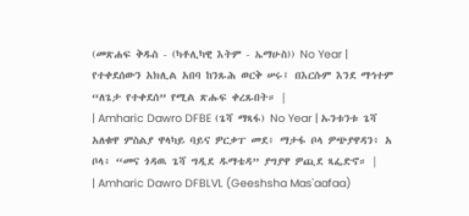(መጽሐፍ ቅዱስ - (ካቶሊካዊ እትም - ኤማሁስ)) No Year | የተቀደሰውን አክሊል አበባ ከንጹሕ ወርቅ ሠሩ፤ በእርሱም እንደ ማኅተም “ለጌታ የተቀደሰ” የሚል ጽሑፍ ቀረጹበት። |
| Amharic Dawro DFBE (ጌሻ ማጻፋ) No Year | ኡንቱንቱ ጌሻ አለቁዋ ምስልያ ዋላካይ ባይና ዎርቃፐ መደ፥ ማታፋ ቦላ ዎጭያዋዳን፥ አ ቦላ፥ “መና ጎዳዉ ጌሻ ግዲደ ዱማቴዳ” ያግያዋ ዎጪደ ጻፌድኖ። |
| Amharic Dawro DFBLVL (Geeshsha Mas'aafaa)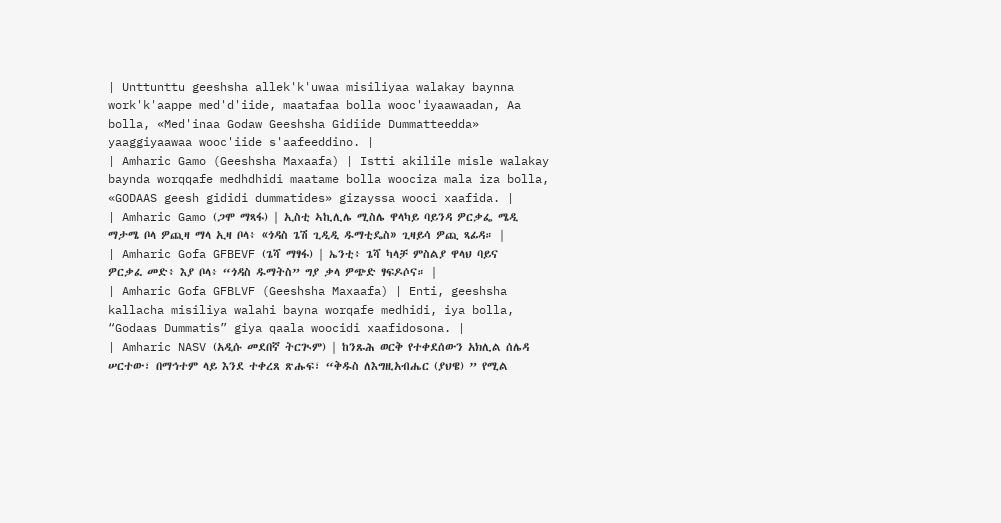| Unttunttu geeshsha allek'k'uwaa misiliyaa walakay baynna work'k'aappe med'd'iide, maatafaa bolla wooc'iyaawaadan, Aa bolla, «Med'inaa Godaw Geeshsha Gidiide Dummatteedda» yaaggiyaawaa wooc'iide s'aafeeddino. |
| Amharic Gamo (Geeshsha Maxaafa) | Istti akilile misle walakay baynda worqqafe medhdhidi maatame bolla woociza mala iza bolla, «GODAAS geesh gididi dummatides» gizayssa wooci xaafida. |
| Amharic Gamo (ጋሞ ማጻፋ) | ኢስቲ ኣኪሊሌ ሚስሌ ዋላካይ ባይንዳ ዎርቃፌ ሜዲ ማታሜ ቦላ ዎጪዛ ማላ ኢዛ ቦላ፥ «ጎዳስ ጌሽ ጊዲዲ ዱማቲዴስ» ጊዛይሳ ዎጪ ጻፊዳ። |
| Amharic Gofa GFBEVF (ጌሻ ማፃፋ) | ኤንቲ፥ ጌሻ ካላቻ ምስልያ ዋላህ ባይና ዎርቃፈ መድ፥ እያ ቦላ፥ “ጎዳስ ዱማትስ” ግያ ቃላ ዎጭድ ፃፍዶሶና። |
| Amharic Gofa GFBLVF (Geeshsha Maxaafa) | Enti, geeshsha kallacha misiliya walahi bayna worqafe medhidi, iya bolla, “Godaas Dummatis” giya qaala woocidi xaafidosona. |
| Amharic NASV (አዲሱ መደበኛ ትርጒም) | ከንጹሕ ወርቅ የተቀደሰውን አክሊል ሰሌዳ ሠርተው፣ በማኅተም ላይ እንደ ተቀረጸ ጽሑፍ፣ “ቅዱስ ለእግዚአብሔር (ያህዌ) ” የሚል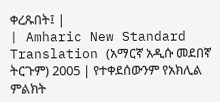ቀረጹበት፤ |
| Amharic New Standard Translation (አማርኛ አዲሱ መደበኛ ትርጉም) 2005 | የተቀደሰውንም የአክሊል ምልክት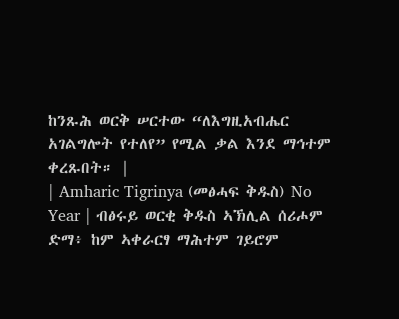ከንጹሕ ወርቅ ሠርተው “ለእግዚአብሔር አገልግሎት የተለየ” የሚል ቃል እንደ ማኅተም ቀረጹበት። |
| Amharic Tigrinya (መፅሓፍ ቅዱስ) No Year | ብፅሩይ ወርቂ ቅዱስ ኣኽሊል ሰሪሖም ድማ፥ ከም ኣቀራርፃ ማሕተም ገይሮም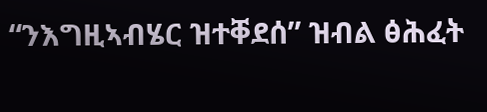“ንእግዚኣብሄር ዝተቐደሰ” ዝብል ፅሕፈት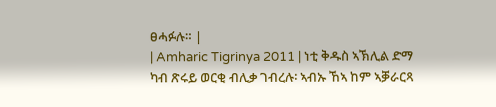ፀሓፉሉ። |
| Amharic Tigrinya 2011 | ነቲ ቅዱስ ኣኽሊል ድማ ካብ ጽሩይ ወርቂ ብሊቃ ገብረሉ፡ ኣብኡ ኸኣ ከም ኣቓራርጻ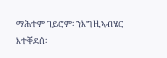ማሕተም ገይሮም፡ ንእግዚኣብሄር እተቐደሰ፡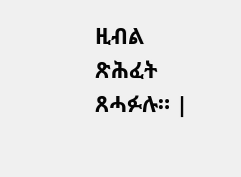ዚብል ጽሕፈት ጸሓፉሉ። |